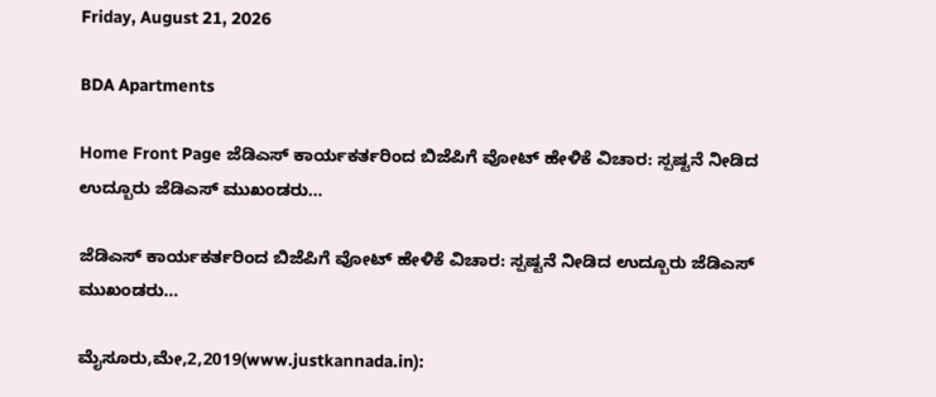Friday, August 21, 2026

BDA Apartments

Home Front Page ಜೆಡಿಎಸ್ ಕಾರ್ಯಕರ್ತರಿಂದ ಬಿಜೆಪಿಗೆ ವೋಟ್ ಹೇಳಿಕೆ ವಿಚಾರ: ಸ್ಪಷ್ಟನೆ ನೀಡಿದ ಉದ್ಬೂರು ಜೆಡಿಎಸ್ ಮುಖಂಡರು…

ಜೆಡಿಎಸ್ ಕಾರ್ಯಕರ್ತರಿಂದ ಬಿಜೆಪಿಗೆ ವೋಟ್ ಹೇಳಿಕೆ ವಿಚಾರ: ಸ್ಪಷ್ಟನೆ ನೀಡಿದ ಉದ್ಬೂರು ಜೆಡಿಎಸ್ ಮುಖಂಡರು…

ಮೈಸೂರು,ಮೇ,2,2019(www.justkannada.in):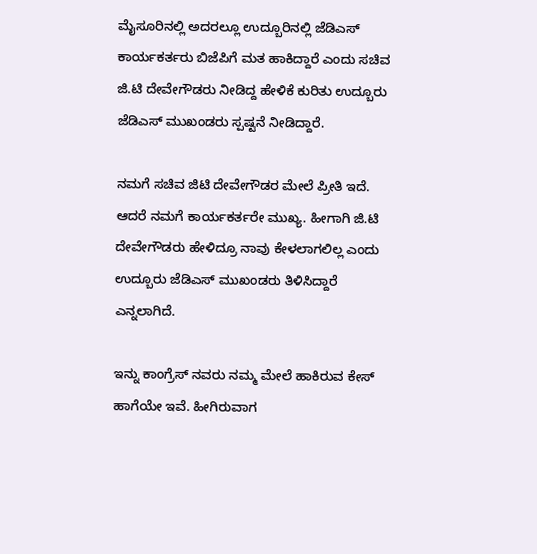ಮೈಸೂರಿನಲ್ಲಿ ಅದರಲ್ಲೂ ಉದ್ಬೂರಿನಲ್ಲಿ ಜೆಡಿಎಸ್ ಕಾರ್ಯಕರ್ತರು ಬಿಜೆಪಿಗೆ ಮತ ಹಾಕಿದ್ದಾರೆ ಎಂದು ಸಚಿವ ಜಿ.ಟಿ ದೇವೇಗೌಡರು ನೀಡಿದ್ದ ಹೇಳಿಕೆ ಕುರಿತು ಉದ್ಬೂರು ಜೆಡಿಎಸ್ ಮುಖಂಡರು ಸ್ಪಷ್ಟನೆ ನೀಡಿದ್ದಾರೆ.

ನಮಗೆ ಸಚಿವ ಜಿಟಿ ದೇವೇಗೌಡರ ಮೇಲೆ ಪ್ರೀತಿ ಇದೆ. ಆದರೆ ನಮಗೆ ಕಾರ್ಯಕರ್ತರೇ ಮುಖ್ಯ. ಹೀಗಾಗಿ ಜಿ.ಟಿ ದೇವೇಗೌಡರು ಹೇಳಿದ್ರೂ ನಾವು ಕೇಳಲಾಗಲಿಲ್ಲ ಎಂದು ಉದ್ಬೂರು ಜೆಡಿಎಸ್ ಮುಖಂಡರು ತಿಳಿಸಿದ್ದಾರೆ ಎನ್ನಲಾಗಿದೆ.

ಇನ್ನು ಕಾಂಗ್ರೆಸ್ ನವರು ನಮ್ಮ ಮೇಲೆ ಹಾಕಿರುವ ಕೇಸ್ ಹಾಗೆಯೇ ಇವೆ. ಹೀಗಿರುವಾಗ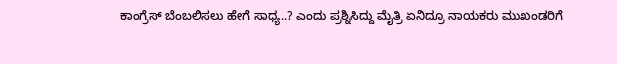ಕಾಂಗ್ರೆಸ್ ಬೆಂಬಲಿಸಲು ಹೇಗೆ ಸಾಧ್ಯ..? ಎಂದು ಪ್ರಶ್ನಿಸಿದ್ದು ಮೈತ್ರಿ ಏನಿದ್ರೂ ನಾಯಕರು ಮುಖಂಡರಿಗೆ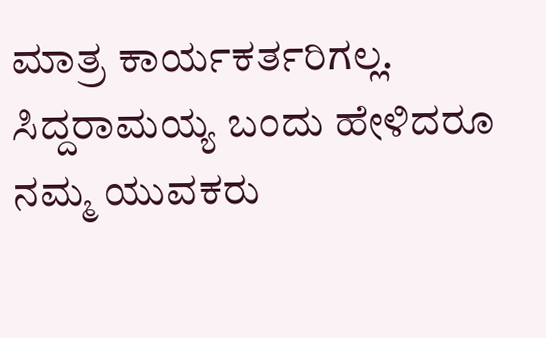ಮಾತ್ರ ಕಾರ್ಯಕರ್ತರಿಗಲ್ಲ. ಸಿದ್ದರಾಮಯ್ಯ ಬಂದು ಹೇಳಿದರೂ ನಮ್ಮ ಯುವಕರು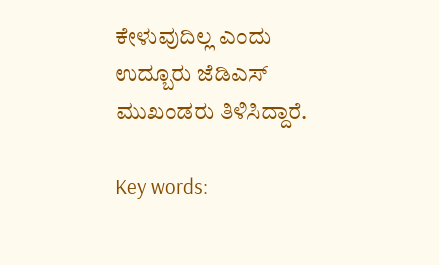ಕೇಳುವುದಿಲ್ಲ ಎಂದು ಉದ್ಬೂರು ಜೆಡಿಎಸ್ ಮುಖಂಡರು ತಿಳಿಸಿದ್ದಾರೆ.

Key words: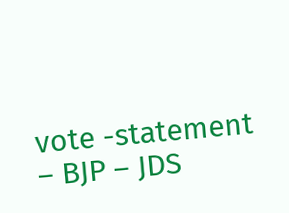vote -statement – BJP – JDS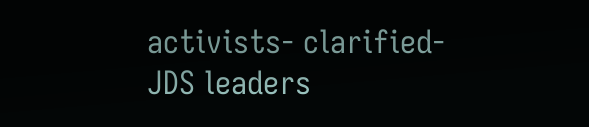activists- clarified- JDS leaders